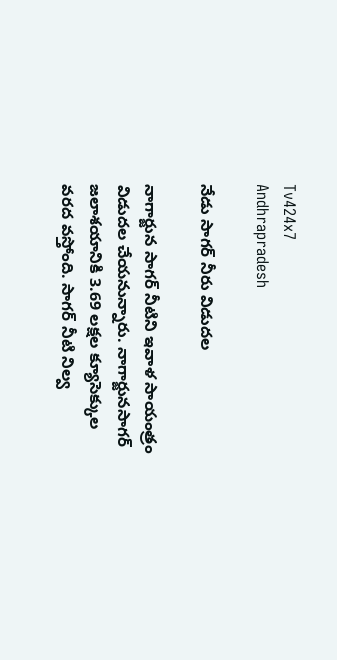Tv424x7
Andhrapradesh

నేడు సాగర్ నీరు విడుదల

నాగార్జున సాగర్ నీటిని ఇవాళ సాయంత్రం విడుదల చేయనున్నారు. నాగార్జునసాగర్ జలాశయానికి 3.69 లక్షల క్యూసెక్కుల వరద వస్తోంది. సాగర్ నీటి నిల్వ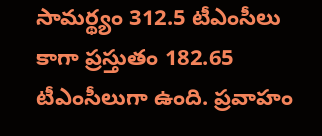సామర్థ్యం 312.5 టీఎంసీలు కాగా ప్రస్తుతం 182.65 టీఎంసీలుగా ఉంది. ప్రవాహం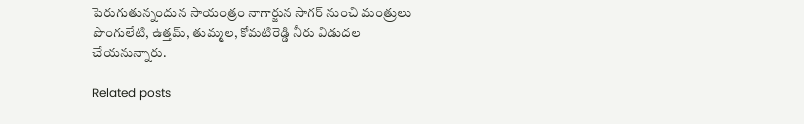పెరుగుతున్నందున సాయంత్రం నాగార్జున సాగర్ నుంచి మంత్రులు పొంగులేటి, ఉత్తమ్, తుమ్మల, కోమటిరెడ్డి నీరు విడుదల చేయనున్నారు.

Related posts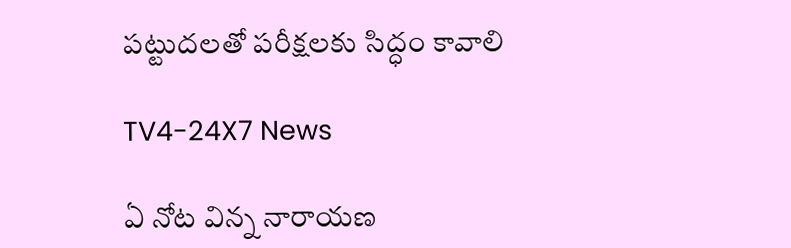పట్టుదలతో పరీక్షలకు సిద్ధం కావాలి

TV4-24X7 News

ఏ నోట విన్న నారాయణ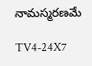నామస్మరణమే

TV4-24X7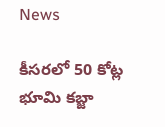News

కీసరలో 50 కోట్ల భూమి కబ్జా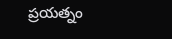ప్రయత్నం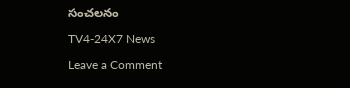సంచలనం

TV4-24X7 News

Leave a Comment